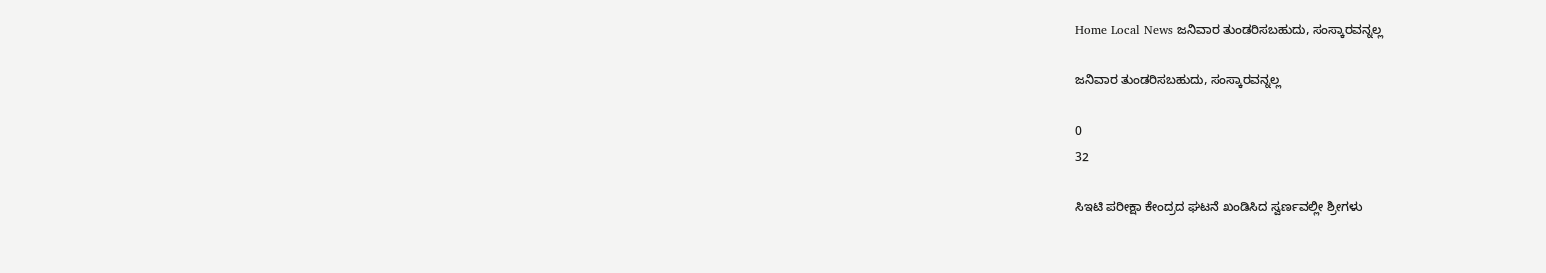Home Local News ಜನಿವಾರ ತುಂಡರಿಸಬಹುದು, ಸಂಸ್ಕಾರವನ್ನಲ್ಲ

ಜನಿವಾರ ತುಂಡರಿಸಬಹುದು, ಸಂಸ್ಕಾರವನ್ನಲ್ಲ

0
32

ಸಿಇಟಿ ಪರೀಕ್ಷಾ ಕೇಂದ್ರದ ಘಟನೆ ಖಂಡಿಸಿದ ಸ್ವರ್ಣವಲ್ಲೀ ಶ್ರೀಗಳು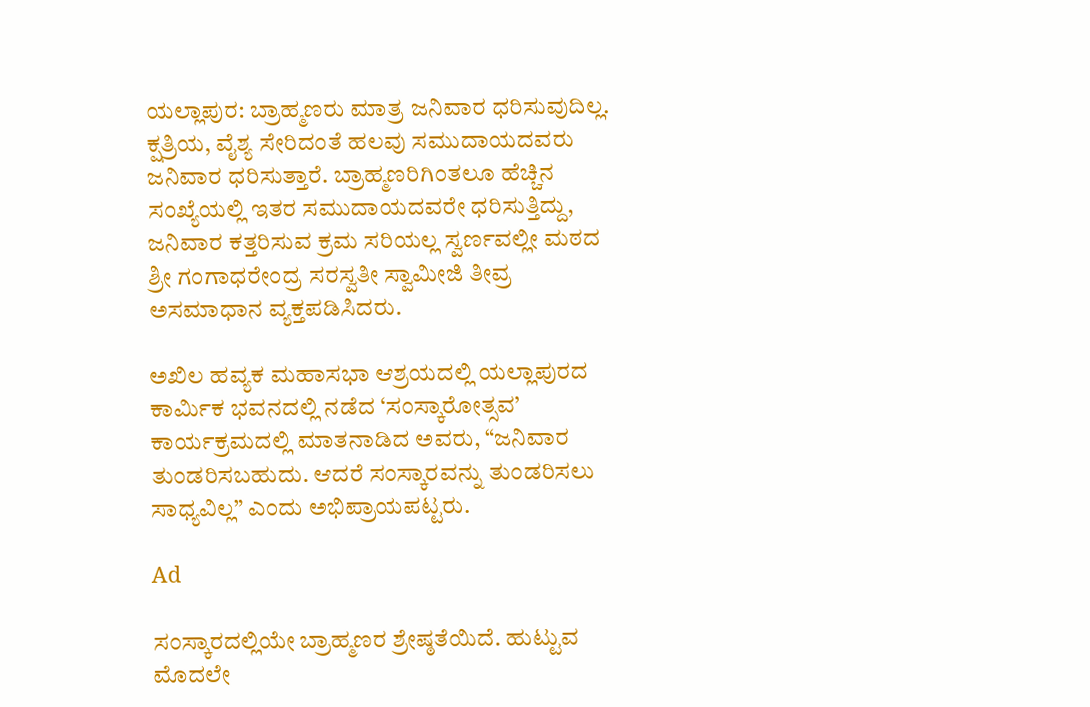ಯಲ್ಲಾಪುರ: ಬ್ರಾಹ್ಮಣರು ಮಾತ್ರ ಜನಿವಾರ ಧರಿಸುವುದಿಲ್ಲ. ಕ್ಷತ್ರಿಯ, ವೈಶ್ಯ ಸೇರಿದಂತೆ ಹಲವು ಸಮುದಾಯದವರು ಜನಿವಾರ ಧರಿಸುತ್ತಾರೆ. ಬ್ರಾಹ್ಮಣರಿಗಿಂತಲೂ ಹೆಚ್ಚಿನ ಸಂಖ್ಯೆಯಲ್ಲಿ ಇತರ ಸಮುದಾಯದವರೇ ಧರಿಸುತ್ತಿದ್ದು, ಜನಿವಾರ ಕತ್ತರಿಸುವ ಕ್ರಮ ಸರಿಯಲ್ಲ ಸ್ವರ್ಣವಲ್ಲೀ ಮಠದ ಶ್ರೀ ಗಂಗಾಧರೇಂದ್ರ ಸರಸ್ವತೀ ಸ್ವಾಮೀಜಿ ತೀವ್ರ ಅಸಮಾಧಾನ ವ್ಯಕ್ತಪಡಿಸಿದರು.

ಅಖಿಲ ಹವ್ಯಕ ಮಹಾಸಭಾ ಆಶ್ರಯದಲ್ಲಿ ಯಲ್ಲಾಪುರದ ಕಾರ್ಮಿಕ ಭವನದಲ್ಲಿ ನಡೆದ ‘ಸಂಸ್ಕಾರೋತ್ಸವ’ ಕಾರ್ಯಕ್ರಮದಲ್ಲಿ ಮಾತನಾಡಿದ ಅವರು, “ಜನಿವಾರ ತುಂಡರಿಸಬಹುದು. ಆದರೆ ಸಂಸ್ಕಾರವನ್ನು ತುಂಡರಿಸಲು ಸಾಧ್ಯವಿಲ್ಲ” ಎಂದು ಅಭಿಪ್ರಾಯಪಟ್ಟರು.

Ad

ಸಂಸ್ಕಾರದಲ್ಲಿಯೇ ಬ್ರಾಹ್ಮಣರ ಶ್ರೇಷ್ಠತೆಯಿದೆ. ಹುಟ್ಟುವ ಮೊದಲೇ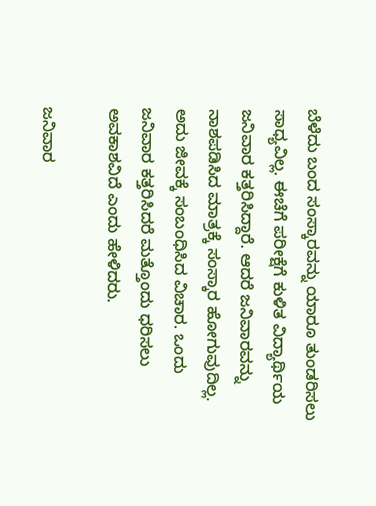ಬೆಳೆದು ಬಂದ ಸಂಸ್ಕಾರವನ್ನು ಯಾರೂ ತುಂಡರಿಸಲು ಸಾಧ್ಯವಿಲ್ಲ. ಈಚೆಗೆ ಪರೀಕ್ಷೆಗೆ ಕುಳಿತ ವಿದ್ಯಾರ್ಥಿಯ ಜನಿವಾರ ಕತ್ತರಿಸಿದ್ದಾರೆ. ಆದರೆ ಜನಿವಾರವನ್ನು ನಾಶಪಡಿಸಿದ ಮಾತ್ರಕ್ಕೆ ಸಂಸ್ಕಾರ ಹೋಗುವುದಿಲ್ಲ. ಅದು ಜೀವಕ್ಕೆ ಸಂಬಂಧಿಸಿದ ವಿಚಾರ. ಒಂದು ಜನಿವಾರ ಕತ್ತರಿಸಿದರೆ ಮತ್ತೊಂದು ಧರಿಸಲು ಅವಕಾಶವಿದೆ ಎಂದು ಹೇಳಿದರು.

ಜನಿವಾರ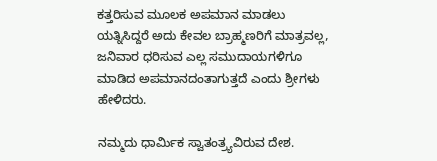ಕತ್ತರಿಸುವ ಮೂಲಕ ಅಪಮಾನ ಮಾಡಲು ಯತ್ನಿಸಿದ್ದರೆ ಅದು ಕೇವಲ ಬ್ರಾಹ್ಮಣರಿಗೆ ಮಾತ್ರವಲ್ಲ, ಜನಿವಾರ ಧರಿಸುವ ಎಲ್ಲ ಸಮುದಾಯಗಳಿಗೂ ಮಾಡಿದ ಅಪಮಾನದಂತಾಗುತ್ತದೆ ಎಂದು ಶ್ರೀಗಳು ಹೇಳಿದರು.

ನಮ್ಮದು ಧಾರ್ಮಿಕ ಸ್ವಾತಂತ್ರ್ಯವಿರುವ ದೇಶ.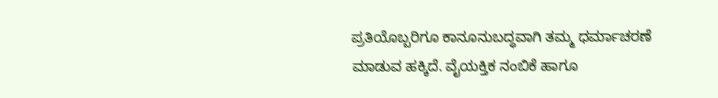ಪ್ರತಿಯೊಬ್ಬರಿಗೂ ಕಾನೂನುಬದ್ಧವಾಗಿ ತಮ್ಮ ಧರ್ಮಾಚರಣೆ ಮಾಡುವ ಹಕ್ಕಿದೆ. ವೈಯಕ್ತಿಕ ನಂಬಿಕೆ ಹಾಗೂ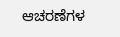ಆಚರಣೆಗಳ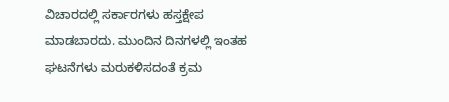ವಿಚಾರದಲ್ಲಿ ಸರ್ಕಾರಗಳು ಹಸ್ತಕ್ಷೇಪ ಮಾಡಬಾರದು. ಮುಂದಿನ ದಿನಗಳಲ್ಲಿ ಇಂತಹ ಘಟನೆಗಳು ಮರುಕಳಿಸದಂತೆ ಕ್ರಮ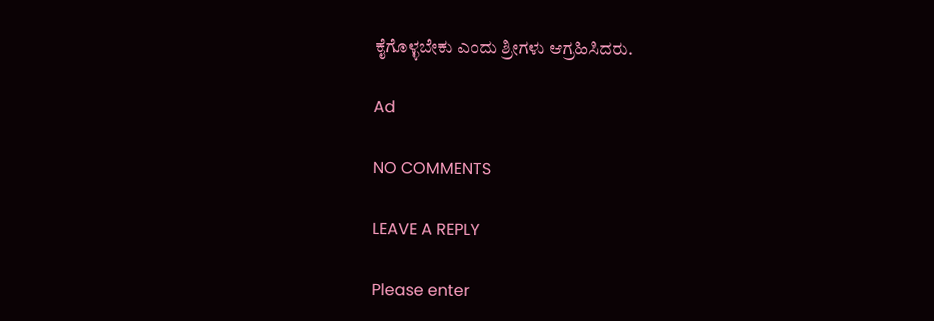ಕೈಗೊಳ್ಳಬೇಕು ಎಂದು ಶ್ರೀಗಳು ಆಗ್ರಹಿಸಿದರು.

Ad

NO COMMENTS

LEAVE A REPLY

Please enter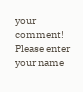your comment!
Please enter your name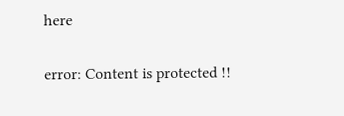here

error: Content is protected !!